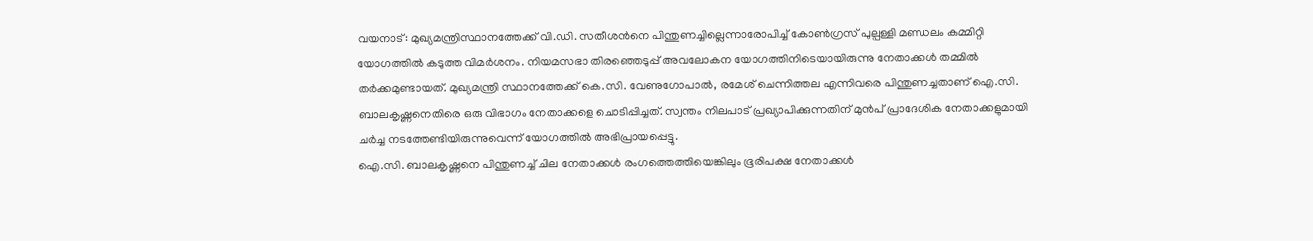വയനാട്: മുഖ്യമന്ത്രിസ്ഥാനത്തേക്ക് വി.ഡി. സതീശൻനെ പിന്തുണച്ചില്ലെന്നാരോപിച്ച് കോൺഗ്രസ് പുല്പള്ളി മണ്ഡലം കമ്മിറ്റി യോഗത്തിൽ കടുത്ത വിമർശനം. നിയമസഭാ തിരഞ്ഞെടുപ്പ് അവലോകന യോഗത്തിനിടെയായിരുന്നു നേതാക്കൾ തമ്മിൽ തർക്കമുണ്ടായത്. മുഖ്യമന്ത്രി സ്ഥാനത്തേക്ക് കെ.സി. വേണുഗോപാൽ, രമേശ് ചെന്നിത്തല എന്നിവരെ പിന്തുണച്ചതാണ് ഐ.സി. ബാലകൃഷ്ണനെതിരെ ഒരു വിഭാഗം നേതാക്കളെ ചൊടിപ്പിച്ചത്. സ്വന്തം നിലപാട് പ്രഖ്യാപിക്കുന്നതിന് മുൻപ് പ്രാദേശിക നേതാക്കളുമായി ചർച്ച നടത്തേണ്ടിയിരുന്നുവെന്ന് യോഗത്തിൽ അഭിപ്രായപ്പെട്ടു.
ഐ.സി. ബാലകൃഷ്ണനെ പിന്തുണച്ച് ചില നേതാക്കൾ രംഗത്തെത്തിയെങ്കിലും ഭൂരിപക്ഷ നേതാക്കൾ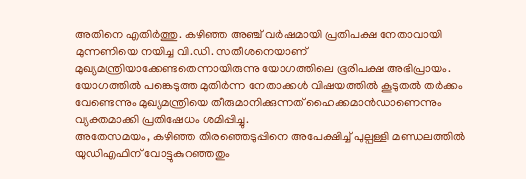അതിനെ എതിർത്തു. കഴിഞ്ഞ അഞ്ച് വർഷമായി പ്രതിപക്ഷ നേതാവായി മുന്നണിയെ നയിച്ച വി.ഡി. സതീശനെയാണ് മുഖ്യമന്ത്രിയാക്കേണ്ടതെന്നായിരുന്നു യോഗത്തിലെ ഭൂരിപക്ഷ അഭിപ്രായം. യോഗത്തിൽ പങ്കെടുത്ത മുതിർന്ന നേതാക്കൾ വിഷയത്തിൽ കൂടുതൽ തർക്കം വേണ്ടെന്നും മുഖ്യമന്ത്രിയെ തീരുമാനിക്കുന്നത് ഹൈക്കമാൻഡാണെന്നും വ്യക്തമാക്കി പ്രതിഷേധം ശമിപ്പിച്ചു.
അതേസമയം, കഴിഞ്ഞ തിരഞ്ഞെടുപ്പിനെ അപേക്ഷിച്ച് പുല്പള്ളി മണ്ഡലത്തിൽ യുഡിഎഫിന് വോട്ടുകുറഞ്ഞതും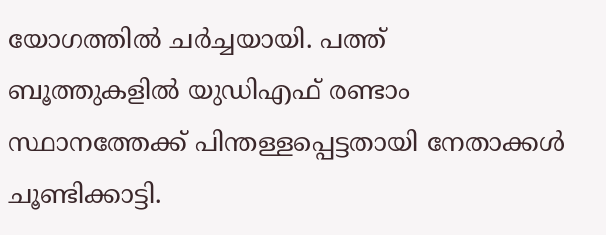യോഗത്തിൽ ചർച്ചയായി. പത്ത് ബൂത്തുകളിൽ യുഡിഎഫ് രണ്ടാം സ്ഥാനത്തേക്ക് പിന്തള്ളപ്പെട്ടതായി നേതാക്കൾ ചൂണ്ടിക്കാട്ടി.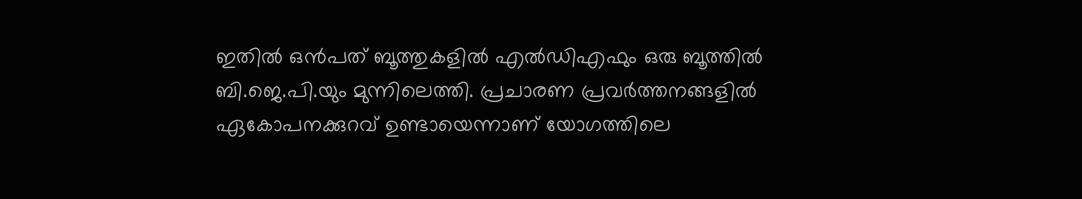ഇതിൽ ഒൻപത് ബൂത്തുകളിൽ എൽഡിഎഫും ഒരു ബൂത്തിൽ ബി.ജെ.പി.യും മുന്നിലെത്തി. പ്രചാരണ പ്രവർത്തനങ്ങളിൽ ഏകോപനക്കുറവ് ഉണ്ടായെന്നാണ് യോഗത്തിലെ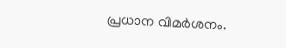പ്രധാന വിമർശനം.